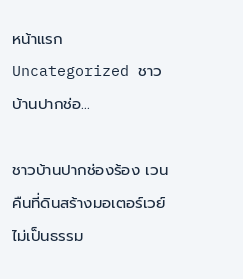หน้าแรก Uncategorized ชาวบ้านปากช่อ...

ชาวบ้านปากช่องร้อง เวนคืนที่ดินสร้างมอเตอร์เวย์ไม่เป็นธรรม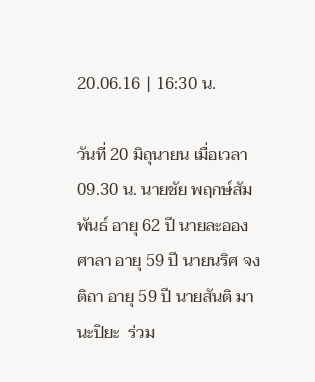20.06.16 | 16:30 น.

วันที่ 20 มิถุนายน เมื่อเวลา 09.30 น. นายชัย พฤกษ์สัมพันธ์ อายุ 62 ปี นายละออง ศาลา อายุ 59 ปี นายนริศ จงติถา อายุ 59 ปี นายสันติ มานะปิยะ  ร่วม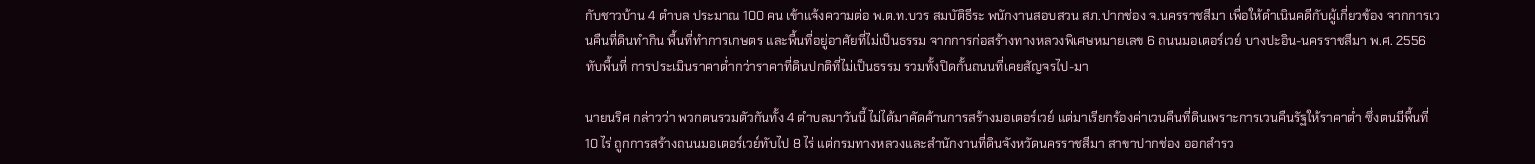กับชาวบ้าน 4 ตำบล ประมาณ 100 คน เข้าแจ้งความต่อ พ.ต.ท.บวร สมบัติธีระ พนักงานสอบสวน สภ.ปากช่อง จ.นครราชสีมา เพื่อให้ดำเนินคดีกับผู้เกี่ยวข้อง จากการเวนคืนที่ดินทำกิน พื้นที่ทำการเกษตร และพื้นที่อยู่อาศัยที่ไม่เป็นธรรม จากการก่อสร้างทางหลวงพิเศษหมายเลข 6 ถนนมอเตอร์เวย์ บางปะอิน-นครราชสีมา พ.ศ. 2556 ทับพื้นที่ การประเมินราคาต่ำกว่าราคาที่ดินปกติที่ไม่เป็นธรรม รวมทั้งปิดกั้นถนนที่เคยสัญจรไป-มา

นายนริศ กล่าวว่า พวกตนรวมตัวกันทั้ง 4 ตำบลมาวันนี้ ไม่ได้มาคัดค้านการสร้างมอเตอร์เวย์ แต่มาเรียกร้องค่าเวนคืนที่ดินเพราะการเวนคืนรัฐให้ราคาต่ำ ซึ่งตนมีพื้นที่ 10 ไร่ ถูกการสร้างถนนมอเตอร์เวย์ทับไป 8 ไร่ แต่กรมทางหลวงและสำนักงานที่ดินจังหวัดนครราชสีมา สาขาปากช่อง ออกสำรว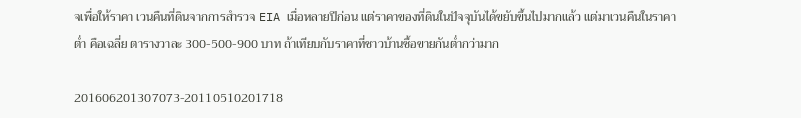จเพื่อให้ราคา เวนคืนที่ดินจากการสำรวจ EIA เมื่อหลายปีก่อน แต่ราคาของที่ดินในปัจจุบันได้ขยับขึ้นไปมากแล้ว แต่มาเวนคืนในราคาต่ำ คือเฉลี่ย ตารางวาละ 300-500-900 บาท ถ้าเทียบกับราคาที่ชาวบ้านซื้อขายกันต่ำกว่ามาก

201606201307073-20110510201718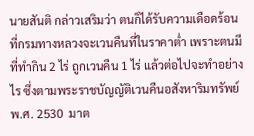นายสันติ กล่าวเสริมว่า ตนก็ได้รับความเดือดร้อนที่กรมทางหลวงจะเวนคืนที่ในราคาต่ำ เพราะตนมีที่ทำกิน 2 ไร่ ถูกเวนคืน 1 ไร่ แล้วต่อไปจะทำอย่างไร ซึ่งตามพระราชบัญญัติเวนคืนอสังหาริมทรัพย์ พ.ศ. 2530  มาต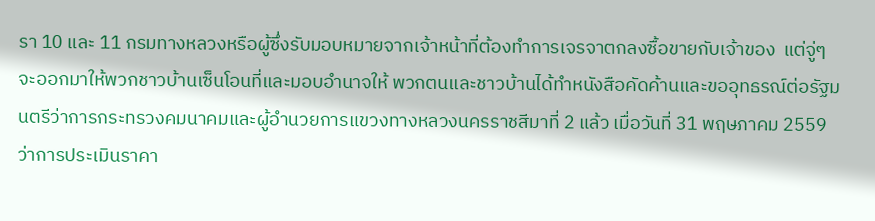รา 10 และ 11 กรมทางหลวงหรือผู้ซึ่งรับมอบหมายจากเจ้าหน้าที่ต้องทำการเจรจาตกลงซื้อขายกับเจ้าของ  แต่จู่ๆ จะออกมาให้พวกชาวบ้านเซ็นโอนที่และมอบอำนาจให้ พวกตนและชาวบ้านได้ทำหนังสือคัดค้านและขออุทธรณ์ต่อรัฐมนตรีว่าการกระทรวงคมนาคมและผู้อำนวยการแขวงทางหลวงนครราชสีมาที่ 2 แล้ว เมื่อวันที่ 31 พฤษภาคม 2559 ว่าการประเมินราคา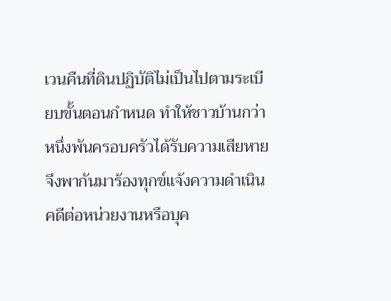เวนคืนที่ดินปฏิบัติไม่เป็นไปตามระเบียบขั้นตอนกำหนด ทำให้ชาวบ้านกว่าหนึ่งพันครอบครัวได้รับความเสียหาย จึงพากันมาร้องทุกข์แจ้งความดำเนินคดีต่อหน่วยงานหรือบุค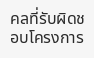คลที่รับผิดชอบโครงการ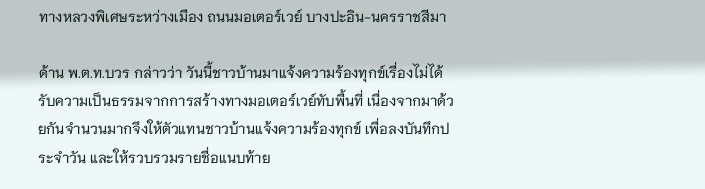ทางหลวงพิเศษระหว่างเมือง ถนนมอเตอร์เวย์ บางปะอิน-นครราชสีมา

ด้าน พ.ต.ท.บวร กล่าวว่า วันนี้ชาวบ้านมาแจ้งความร้องทุกข์เรื่องไม่ได้รับความเป็นธรรมจากการสร้างทางมอเตอร์เวย์ทับพื้นที่ เนื่องจากมาด้วยกันจำนวนมากจึงให้ตัวแทนชาวบ้านแจ้งความร้องทุกข์ เพื่อลงบันทึกประจำวัน และให้รวบรวมรายชื่อแนบท้าย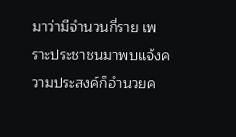มาว่ามีจำนวนกี่ราย เพราะประชาชนมาพบแจ้งความประสงค์ก็อำนวยค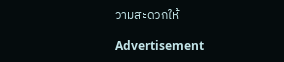วามสะดวกให้

Advertisement